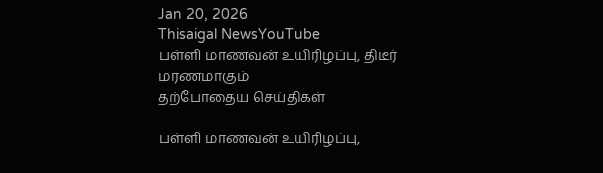Jan 20, 2026
Thisaigal NewsYouTube
பள்ளி மாணவன் உயிரிழப்பு, திடீர் மரணமாகும்
தற்போதைய செய்திகள்

பள்ளி மாணவன் உயிரிழப்பு,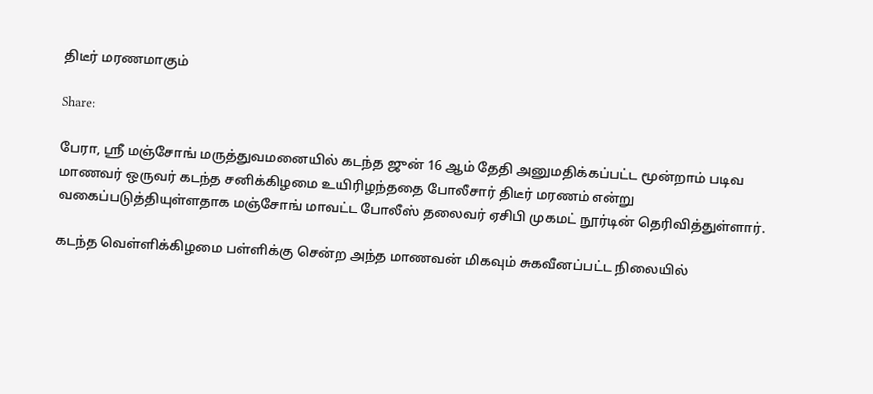திடீர் மரணமாகும்

Share:

பேரா, ஸ்ரீ மஞ்சோங் மருத்துவமனையில் கடந்த ஜுன் 16 ஆம் தேதி அனுமதிக்கப்பட்ட மூன்றாம் படிவ மாணவர் ஒருவர் கடந்த சனிக்கிழமை உயிரிழந்ததை போலீசார் திடீர் மரணம் என்று வகைப்படுத்தியுள்ளதாக மஞ்சோங் மாவட்ட போலீஸ் தலைவர் ஏசிபி முகமட் நூர்டின் தெரிவித்துள்ளார்.

கடந்த வெள்ளிக்கிழமை பள்ளிக்கு சென்ற அந்த மாணவன் மிகவும் சுகவீனப்பட்ட நிலையில்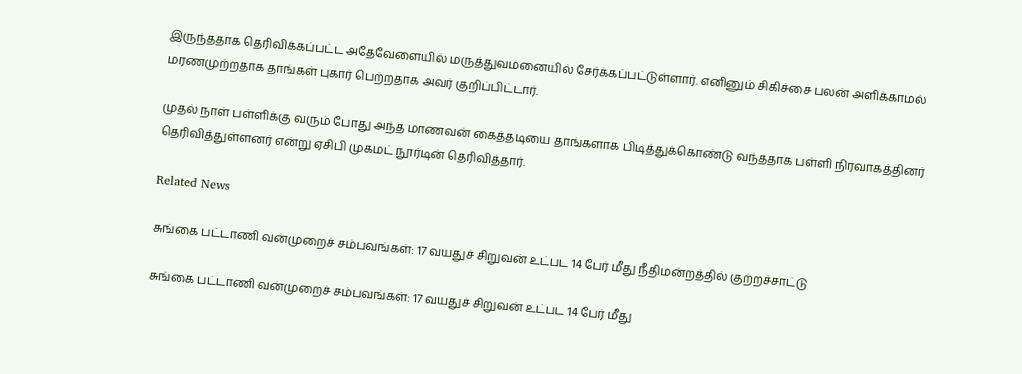இருந்ததாக தெரிவிக்கப்பட்ட அதேவேளையில் மருத்துவமனையில் சேர்க்கப்பட்டுள்ளார். எனினும் சிகிச்சை பலன் அளிக்காமல் மரணமுற்றதாக தாங்கள் புகார் பெற்றதாக அவர் குறிப்பிட்டார்.

முதல் நாள் பள்ளிக்கு வரும் போது அந்த மாணவன் கைத்தடியை தாங்களாக பிடித்துக்கொண்டு வந்ததாக பள்ளி நிரவாகத்தினர் தெரிவித்துள்ளனர் என்று ஏசிபி முகமட் நூர்டின் தெரிவித்தார்.

Related News

சுங்கை பட்டாணி வன்முறைச் சம்பவங்கள்: 17 வயதுச் சிறுவன் உட்பட 14 பேர் மீது நீதிமன்றத்தில் குற்றச்சாட்டு

சுங்கை பட்டாணி வன்முறைச் சம்பவங்கள்: 17 வயதுச் சிறுவன் உட்பட 14 பேர் மீது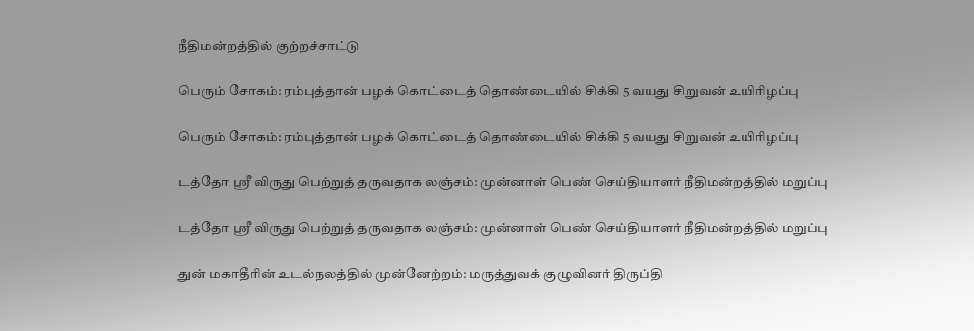நீதிமன்றத்தில் குற்றச்சாட்டு

பெரும் சோகம்: ரம்புத்தான் பழக் கொட்டைத் தொண்டையில் சிக்கி 5 வயது சிறுவன் உயிரிழப்பு

பெரும் சோகம்: ரம்புத்தான் பழக் கொட்டைத் தொண்டையில் சிக்கி 5 வயது சிறுவன் உயிரிழப்பு

டத்தோ ஸ்ரீ விருது பெற்றுத் தருவதாக லஞ்சம்: முன்னாள் பெண் செய்தியாளர் நீதிமன்றத்தில் மறுப்பு

டத்தோ ஸ்ரீ விருது பெற்றுத் தருவதாக லஞ்சம்: முன்னாள் பெண் செய்தியாளர் நீதிமன்றத்தில் மறுப்பு

துன் மகாதீரின் உடல்நலத்தில் முன்னேற்றம்: மருத்துவக் குழுவினர் திருப்தி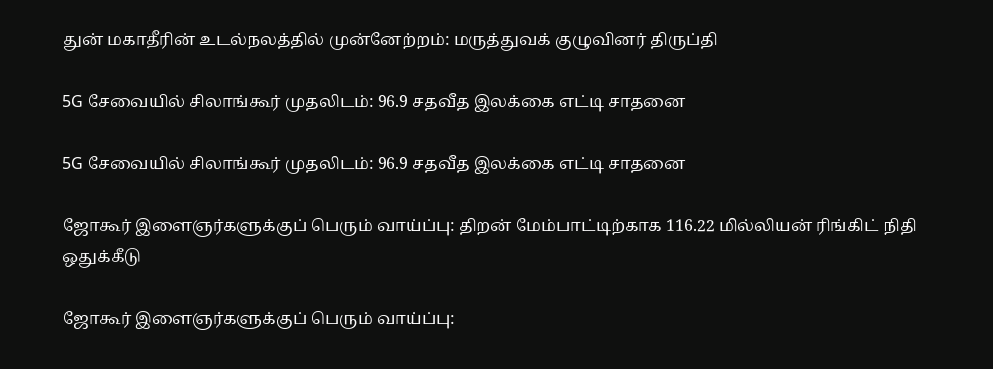துன் மகாதீரின் உடல்நலத்தில் முன்னேற்றம்: மருத்துவக் குழுவினர் திருப்தி

5G சேவையில் சிலாங்கூர் முதலிடம்: 96.9 சதவீத இலக்கை எட்டி சாதனை

5G சேவையில் சிலாங்கூர் முதலிடம்: 96.9 சதவீத இலக்கை எட்டி சாதனை

ஜோகூர் இளைஞர்களுக்குப் பெரும் வாய்ப்பு: திறன் மேம்பாட்டிற்காக 116.22 மில்லியன் ரிங்கிட் நிதி ஒதுக்கீடு

ஜோகூர் இளைஞர்களுக்குப் பெரும் வாய்ப்பு: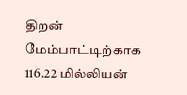திறன் மேம்பாட்டிற்காக 116.22 மில்லியன்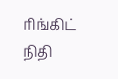ரிங்கிட் நிதி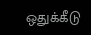ஒதுக்கீடு